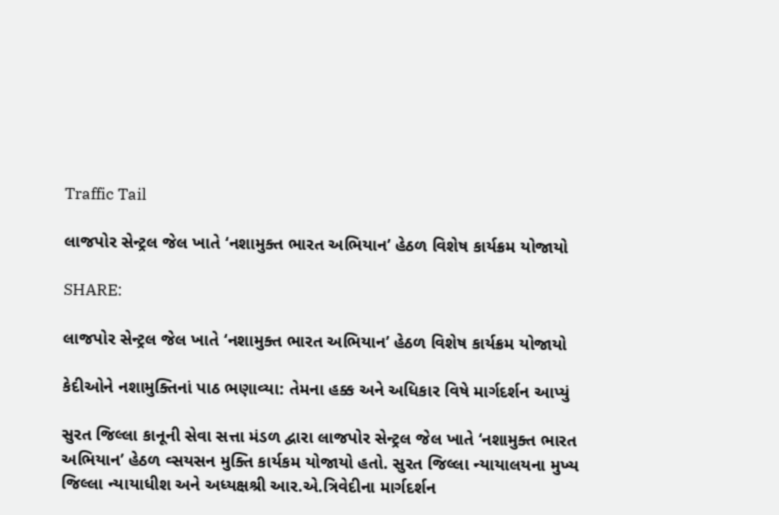Traffic Tail

લાજપોર સેન્ટ્રલ જેલ ખાતે ‘નશામુક્ત ભારત અભિયાન’ હેઠળ વિશેષ કાર્યક્રમ યોજાયો

SHARE:

લાજપોર સેન્ટ્રલ જેલ ખાતે ‘નશામુક્ત ભારત અભિયાન’ હેઠળ વિશેષ કાર્યક્રમ યોજાયો

કેદીઓને નશામુક્તિનાં પાઠ ભણાવ્યા: તેમના હક્ક અને અધિકાર વિષે માર્ગદર્શન આપ્યું

સુરત જિલ્લા કાનૂની સેવા સત્તા મંડળ દ્વારા લાજપોર સેન્ટ્રલ જેલ ખાતે ‘નશામુક્ત ભારત અભિયાન’ હેઠળ વ્સયસન મુક્તિ કાર્યકમ યોજાયો હતો. સુરત જિલ્લા ન્યાયાલયના મુખ્ય જિલ્લા ન્યાયાધીશ અને અધ્યક્ષશ્રી આર.એ.ત્રિવેદીના માર્ગદર્શન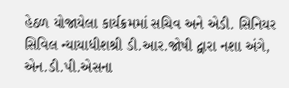હેઠળ યોજાયેલા કાર્યક્રમમાં સચિવ અને એડી. સિનિયર સિવિલ ન્યાયાધીશશ્રી ડી.આર.જોષી દ્વારા નશા અંગે, એન.ડી.પી.એસના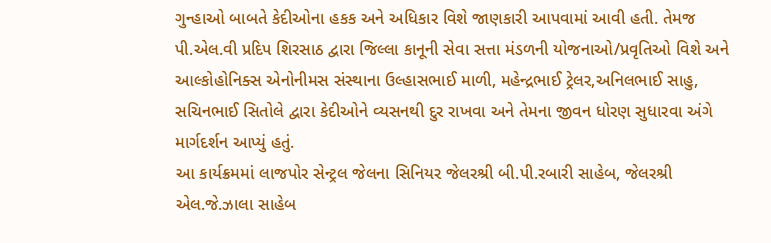ગુન્હાઓ બાબતે કેદીઓના હકક અને અધિકાર વિશે જાણકારી આપવામાં આવી હતી. તેમજ પી.એલ.વી પ્રદિપ શિરસાઠ દ્વારા જિલ્લા કાનૂની સેવા સત્તા મંડળની યોજનાઓ/પ્રવૃતિઓ વિશે અને આલ્કોહોનિક્સ એનોનીમસ સંસ્થાના ઉલ્હાસભાઈ માળી, મહેન્દ્રભાઈ ટ્રેલર,અનિલભાઈ સાહુ, સચિનભાઈ સિતોલે દ્વારા કેદીઓને વ્યસનથી દુર રાખવા અને તેમના જીવન ધોરણ સુધારવા અંગે માર્ગદર્શન આપ્યું હતું.
આ કાર્યક્રમમાં લાજપોર સેન્ટ્રલ જેલના સિનિયર જેલરશ્રી બી.પી.રબારી સાહેબ, જેલરશ્રી એલ.જે.ઝાલા સાહેબ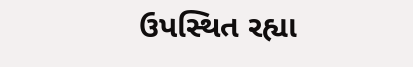ઉપસ્થિત રહ્યા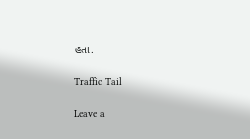હતા.

Traffic Tail

Leave a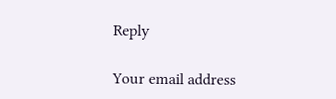Reply

Your email address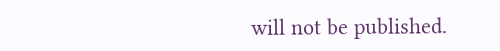will not be published.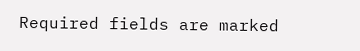Required fields are marked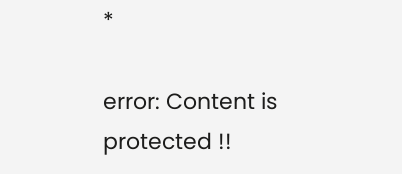*

error: Content is protected !!